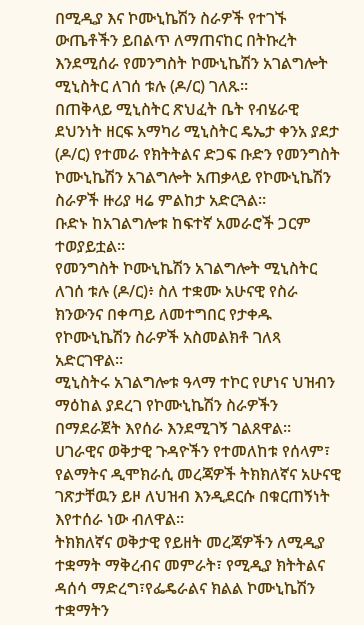በሚዲያ እና ኮሙኒኬሽን ስራዎች የተገኙ ውጤቶችን ይበልጥ ለማጠናከር በትኩረት እንደሚሰራ የመንግስት ኮሙኒኬሽን አገልግሎት ሚኒስትር ለገሰ ቱሉ (ዶ/ር) ገለጹ።
በጠቅላይ ሚኒስትር ጽህፈት ቤት የብሄራዊ ደህንነት ዘርፍ አማካሪ ሚኒስትር ዴኤታ ቀንአ ያደታ (ዶ/ር) የተመራ የክትትልና ድጋፍ ቡድን የመንግስት ኮሙኒኬሽን አገልግሎት አጠቃላይ የኮሙኒኬሽን ስራዎች ዙሪያ ዛሬ ምልከታ አድርጓል።
ቡድኑ ከአገልግሎቱ ከፍተኛ አመራሮች ጋርም ተወያይቷል።
የመንግስት ኮሙኒኬሽን አገልግሎት ሚኒስትር ለገሰ ቱሉ (ዶ/ር)፥ ስለ ተቋሙ አሁናዊ የስራ ክንውንና በቀጣይ ለመተግበር የታቀዱ የኮሙኒኬሽን ስራዎች አስመልክቶ ገለጻ አድርገዋል።
ሚኒስትሩ አገልግሎቱ ዓላማ ተኮር የሆነና ህዝብን ማዕከል ያደረገ የኮሙኒኬሽን ስራዎችን በማደራጀት እየሰራ እንደሚገኝ ገልጸዋል።
ሀገራዊና ወቅታዊ ጉዳዮችን የተመለከቱ የሰላም፣ የልማትና ዲሞክራሲ መረጃዎች ትክክለኛና አሁናዊ ገጽታቸዉን ይዞ ለህዝብ እንዲደርሱ በቁርጠኝነት እየተሰራ ነው ብለዋል።
ትክክለኛና ወቅታዊ የይዘት መረጃዎችን ለሚዲያ ተቋማት ማቅረብና መምራት፣ የሚዲያ ክትትልና ዳሰሳ ማድረግ፣የፌዴራልና ክልል ኮሙኒኬሽን ተቋማትን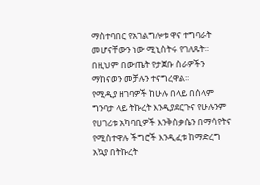ማስተባበር የአገልግሎቱ ዋና ተግባራት መሆናቸውን ነው ሚኒስትሩ የገለጹት።
በዚህም በውጤት የታጀቡ ስራዎችን ማከናወን መቻሉን ተናግረዋል፡፡
የሚዲያ ዘገባዎች ከሁሉ በላይ በሰላም ግንባታ ላይ ትኩረት እንዲያደርጉና የሁሉንም የሀገሪቱ አካባቢዎች እንቅስቃሴን በማሳየትና የሚስተዋሉ ችግሮች እንዲፈቱ ከማድረግ አኳያ በትኩረት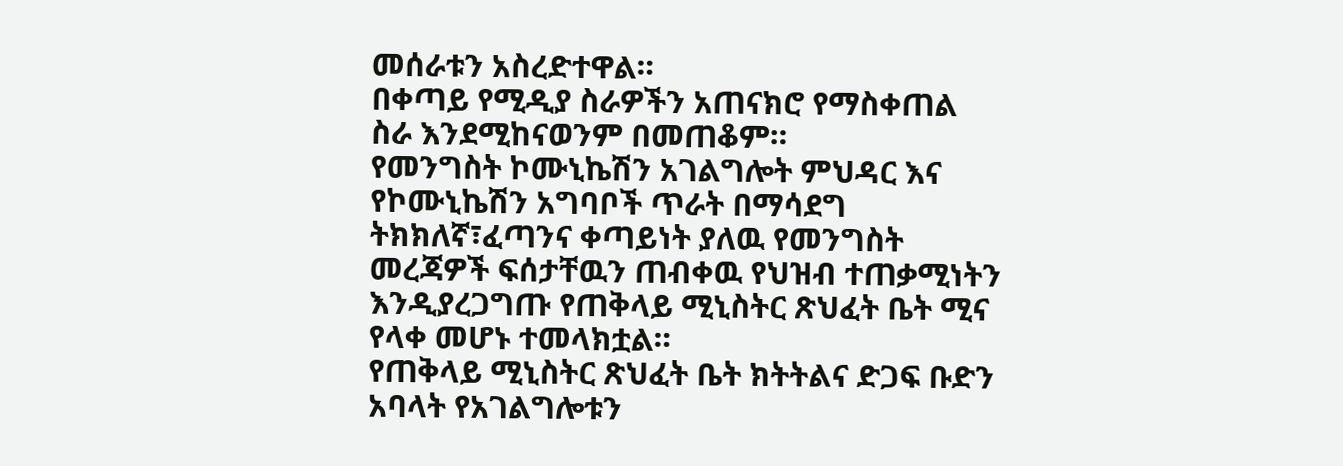መሰራቱን አስረድተዋል።
በቀጣይ የሚዲያ ስራዎችን አጠናክሮ የማስቀጠል ስራ እንደሚከናወንም በመጠቆም።
የመንግስት ኮሙኒኬሽን አገልግሎት ምህዳር እና የኮሙኒኬሽን አግባቦች ጥራት በማሳደግ ትክክለኛ፣ፈጣንና ቀጣይነት ያለዉ የመንግስት መረጃዎች ፍሰታቸዉን ጠብቀዉ የህዝብ ተጠቃሚነትን እንዲያረጋግጡ የጠቅላይ ሚኒስትር ጽህፈት ቤት ሚና የላቀ መሆኑ ተመላክቷል።
የጠቅላይ ሚኒስትር ጽህፈት ቤት ክትትልና ድጋፍ ቡድን አባላት የአገልግሎቱን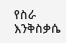የስራ እንቅስቃሴ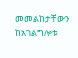መመልከታቸውን ከአገልግሎቱ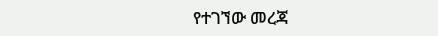የተገኘው መረጃ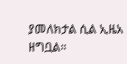ያመለክታል ሲል ኢዜአ ዘግቧል።